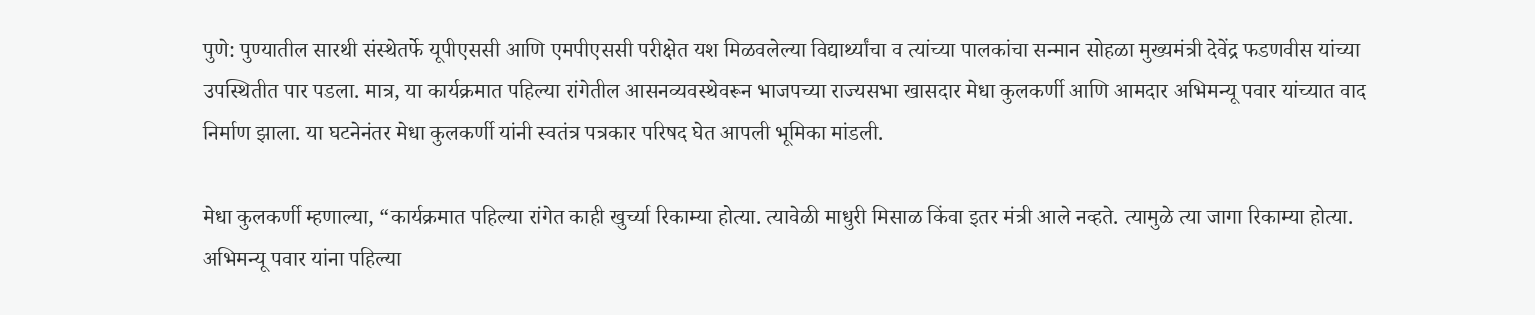पुणे: पुण्यातील सारथी संस्थेतर्फे यूपीएससी आणि एमपीएससी परीक्षेत यश मिळवलेल्या विद्यार्थ्यांचा व त्यांच्या पालकांचा सन्मान सोहळा मुख्यमंत्री देवेंद्र फडणवीस यांच्या उपस्थितीत पार पडला. मात्र, या कार्यक्रमात पहिल्या रांगेतील आसनव्यवस्थेवरून भाजपच्या राज्यसभा खासदार मेधा कुलकर्णी आणि आमदार अभिमन्यू पवार यांच्यात वाद निर्माण झाला. या घटनेनंतर मेधा कुलकर्णी यांनी स्वतंत्र पत्रकार परिषद घेत आपली भूमिका मांडली.

मेधा कुलकर्णी म्हणाल्या, “कार्यक्रमात पहिल्या रांगेत काही खुर्च्या रिकाम्या होत्या. त्यावेळी माधुरी मिसाळ किंवा इतर मंत्री आले नव्हते. त्यामुळे त्या जागा रिकाम्या होत्या. अभिमन्यू पवार यांना पहिल्या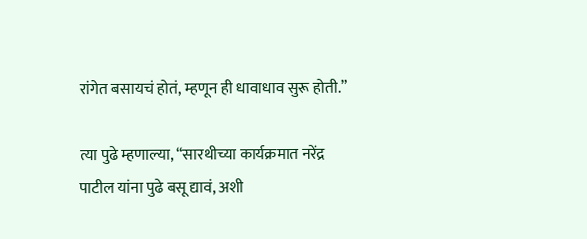रांगेत बसायचं होतं, म्हणून ही धावाधाव सुरू होती.”

त्या पुढे म्हणाल्या, “सारथीच्या कार्यक्रमात नरेंद्र पाटील यांना पुढे बसू द्यावं, अशी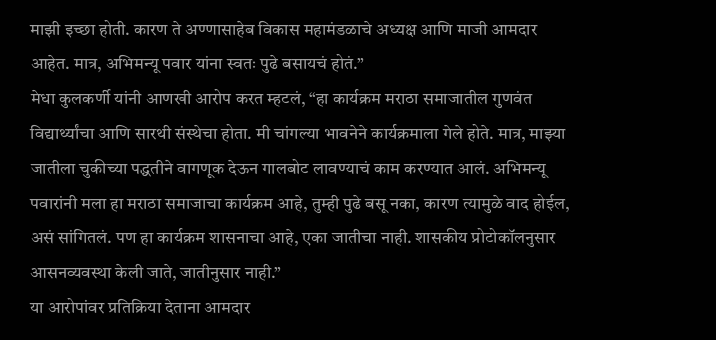माझी इच्छा होती. कारण ते अण्णासाहेब विकास महामंडळाचे अध्यक्ष आणि माजी आमदार आहेत. मात्र, अभिमन्यू पवार यांना स्वतः पुढे बसायचं होतं.”
मेधा कुलकर्णी यांनी आणखी आरोप करत म्हटलं, “हा कार्यक्रम मराठा समाजातील गुणवंत विद्यार्थ्यांचा आणि सारथी संस्थेचा होता. मी चांगल्या भावनेने कार्यक्रमाला गेले होते. मात्र, माझ्या जातीला चुकीच्या पद्धतीने वागणूक देऊन गालबोट लावण्याचं काम करण्यात आलं. अभिमन्यू पवारांनी मला हा मराठा समाजाचा कार्यक्रम आहे, तुम्ही पुढे बसू नका, कारण त्यामुळे वाद होईल, असं सांगितलं. पण हा कार्यक्रम शासनाचा आहे, एका जातीचा नाही. शासकीय प्रोटोकॉलनुसार आसनव्यवस्था केली जाते, जातीनुसार नाही.”
या आरोपांवर प्रतिक्रिया देताना आमदार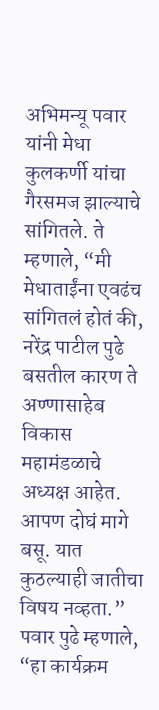अभिमन्यू पवार यांनी मेधा कुलकर्णी यांचा गैरसमज झाल्याचे सांगितले. ते म्हणाले, “मी मेधाताईंना एवढंच सांगितलं होतं की, नरेंद्र पाटील पुढे बसतील कारण ते अण्णासाहेब विकास महामंडळाचे अध्यक्ष आहेत. आपण दोघं मागे बसू. यात कुठल्याही जातीचा विषय नव्हता.”
पवार पुढे म्हणाले, “हा कार्यक्रम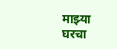माझ्या घरचा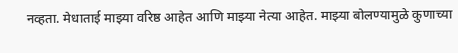नव्हता. मेधाताई माझ्या वरिष्ठ आहेत आणि माझ्या नेत्या आहेत. माझ्या बोलण्यामुळे कुणाच्या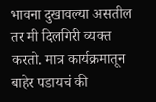भावना दुखावल्या असतील तर मी दिलगिरी व्यक्त करतो. मात्र कार्यक्रमातून बाहेर पडायचं की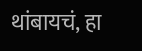थांबायचं, हा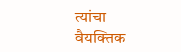त्यांचा वैयक्तिक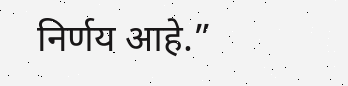निर्णय आहे.”